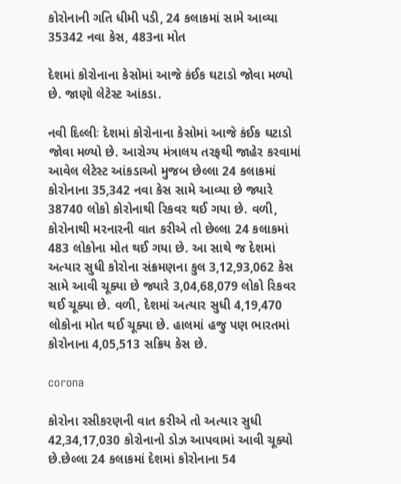કોરોનાની ગતિ ધીમી પડી, 24 કલાકમાં સામે આવ્યા 35342 નવા કેસ, 483ના મોત

દેશમાં કોરોનાના કેસોમાં આજે કંઈક ઘટાડો જોવા મળ્યો છે. જાણો લેટેસ્ટ આંકડા.

નવી દિલ્લીઃ દેશમાં કોરોનાના કેસોમાં આજે કંઈક ઘટાડો જોવા મળ્યો છે. આરોગ્ય મંત્રાલય તરફથી જાહેર કરવામાં આવેલ લેટેસ્ટ આંકડાઓ મુજબ છેલ્લા 24 કલાકમાં કોરોનાના 35,342 નવા કેસ સામે આવ્યા છે જ્યારે 38740 લોકો કોરોનાથી રિકવર થઈ ગયા છે. વળી, કોરોનાથી મરનારની વાત કરીએ તો છેલ્લા 24 કલાકમાં 483 લોકોના મોત થઈ ગયા છે. આ સાથે જ દેશમાં અત્યાર સુધી કોરોના સંક્રમણના કુલ 3,12,93,062 કેસ સામે આવી ચૂક્યા છે જ્યારે 3,04,68,079 લોકો રિકવર થઈ ચૂક્યા છે. વળી, દેશમાં અત્યાર સુધી 4,19,470 લોકોના મોત થઈ ચૂક્યા છે. હાલમાં હજુ પણ ભારતમાં કોરોનાના 4,05,513 સક્રિય કેસ છે.

corona

કોરોના રસીકરણની વાત કરીએ તો અત્યાર સુધી 42,34,17,030 કોરોનાનો ડોઝ આપવામાં આવી ચૂક્યો છે.છેલ્લા 24 કલાકમાં દેશમાં કોરોનાના 54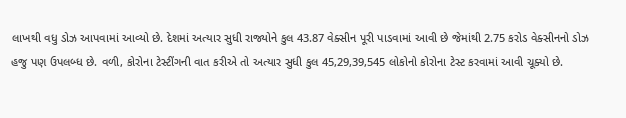લાખથી વધુ ડોઝ આપવામાં આવ્યો છે. દેશમાં અત્યાર સુધી રાજ્યોને કુલ 43.87 વેક્સીન પૂરી પાડવામાં આવી છે જેમાંથી 2.75 કરોડ વેક્સીનનો ડોઝ હજુ પણ ઉપલબ્ધ છે. વળી, કોરોના ટેસ્ટીંગની વાત કરીએ તો અત્યાર સુધી કુલ 45,29,39,545 લોકોનો કોરોના ટેસ્ટ કરવામાં આવી ચૂક્યો છે.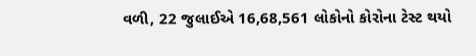વળી, 22 જુલાઈએ 16,68,561 લોકોનો કોરોના ટેસ્ટ થયો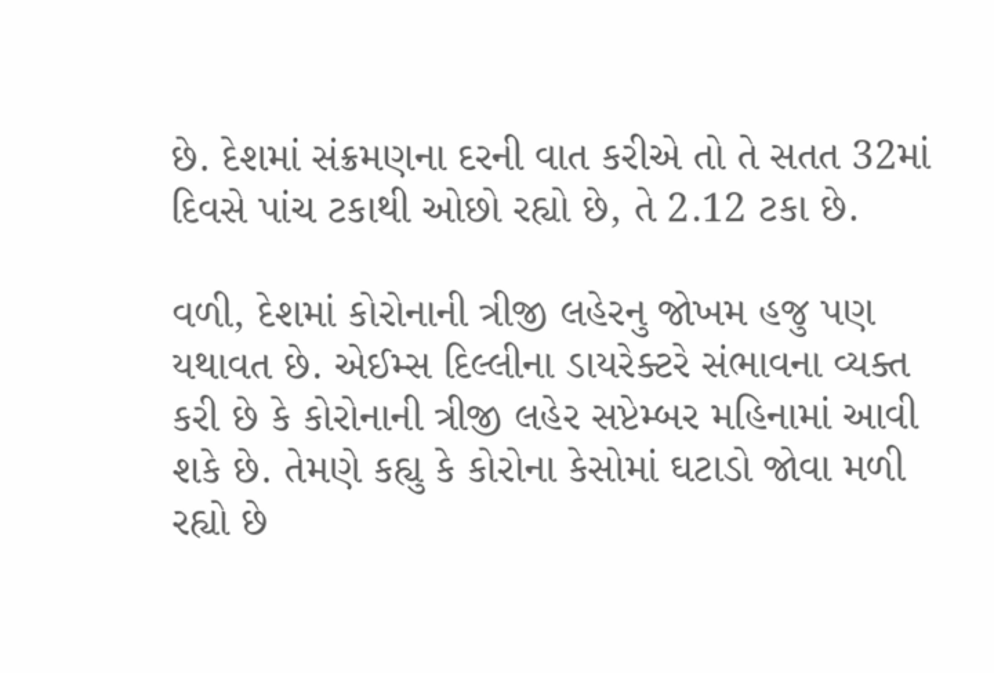છે. દેશમાં સંક્રમણના દરની વાત કરીએ તો તે સતત 32માં દિવસે પાંચ ટકાથી ઓછો રહ્યો છે, તે 2.12 ટકા છે.

વળી, દેશમાં કોરોનાની ત્રીજી લહેરનુ જોખમ હજુ પણ યથાવત છે. એઈમ્સ દિલ્લીના ડાયરેક્ટરે સંભાવના વ્યક્ત કરી છે કે કોરોનાની ત્રીજી લહેર સપ્ટેમ્બર મહિનામાં આવી શકે છે. તેમણે કહ્યુ કે કોરોના કેસોમાં ઘટાડો જોવા મળી રહ્યો છે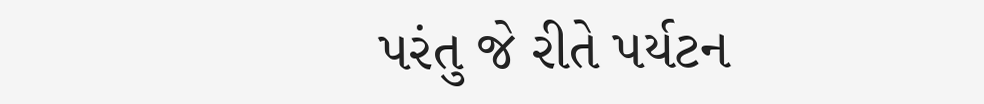પરંતુ જે રીતે પર્યટન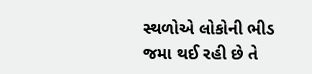સ્થળોએ લોકોની ભીડ જમા થઈ રહી છે તે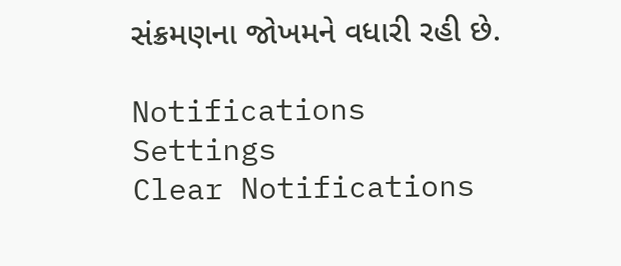સંક્રમણના જોખમને વધારી રહી છે.

Notifications
Settings
Clear Notifications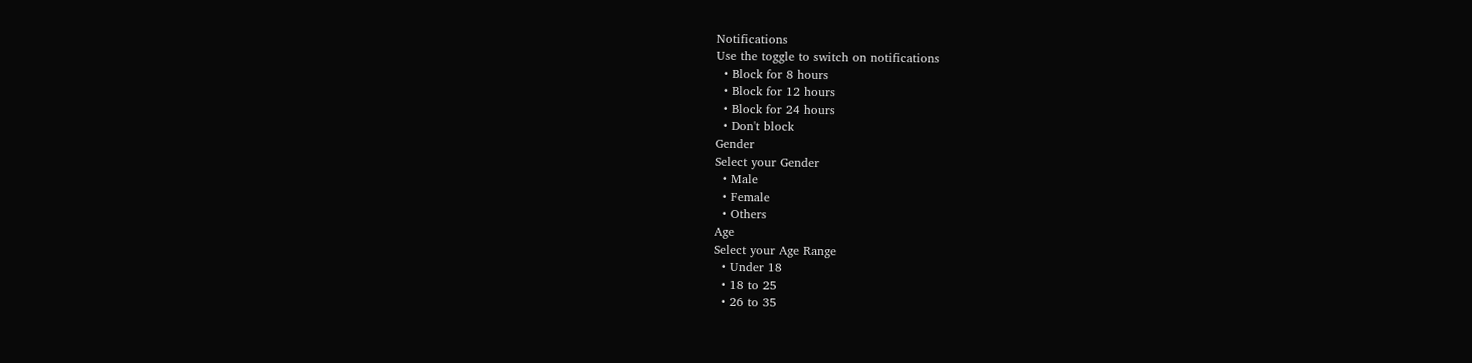Notifications
Use the toggle to switch on notifications
  • Block for 8 hours
  • Block for 12 hours
  • Block for 24 hours
  • Don't block
Gender
Select your Gender
  • Male
  • Female
  • Others
Age
Select your Age Range
  • Under 18
  • 18 to 25
  • 26 to 35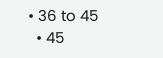• 36 to 45
  • 45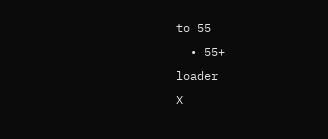to 55
  • 55+
loader
X